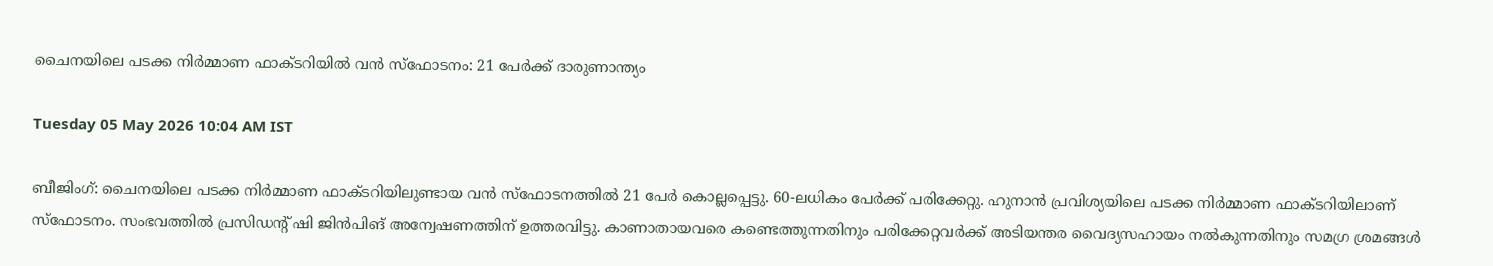ചൈനയിലെ പടക്ക നിർമ്മാണ ഫാക്ടറിയിൽ വൻ സ്ഫോടനം: 21 പേർക്ക് ദാരുണാന്ത്യം

Tuesday 05 May 2026 10:04 AM IST

ബീജിംഗ്: ചൈനയിലെ പടക്ക നിർമ്മാണ ഫാക്ടറിയിലുണ്ടായ വൻ സ്ഫോടനത്തിൽ 21 പേർ കൊല്ലപ്പെട്ടു. 60-ലധികം പേർക്ക് പരിക്കേറ്റു. ഹുനാൻ പ്രവിശ്യയിലെ പടക്ക നിർമ്മാണ ഫാക്ടറിയിലാണ് സ്ഫോടനം. സംഭവത്തിൽ പ്രസിഡന്റ് ഷി ജിൻപിങ് അന്വേഷണത്തിന് ഉത്തരവിട്ടു. കാണാതായവരെ കണ്ടെത്തുന്നതിനും പരിക്കേറ്റവർക്ക് അടിയന്തര വൈദ്യസഹായം നൽകുന്നതിനും സമഗ്ര ശ്രമങ്ങൾ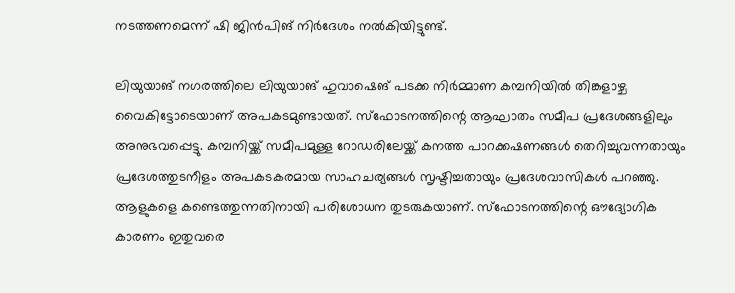നടത്തണമെന്ന് ഷി ജിൻപിങ് നിർദേശം നൽകിയിട്ടുണ്ട്.

ലിയുയാങ് നഗരത്തിലെ ലിയുയാങ് ഹുവാഷെങ് പടക്ക നിർമ്മാണ കമ്പനിയിൽ തിങ്കളാഴ്ച വൈകിട്ടോടെയാണ് അപകടമുണ്ടായത്. സ്ഫോടനത്തിന്റെ ആഘാതം സമീപ പ്രദേശങ്ങളിലും അനുഭവപ്പെട്ടു. കമ്പനിയ്ക്ക് സമീപമുള്ള റോഡരിലേയ്ക്ക് കനത്ത പാറക്കഷണങ്ങൾ തെറിച്ചുവന്നതായും പ്രദേശത്തുടനീളം അപകടകരമായ സാഹചര്യങ്ങൾ സൃഷ്ടിച്ചതായും പ്രദേശവാസികൾ പറഞ്ഞു. ആളുകളെ കണ്ടെത്തുന്നതിനായി പരിശോധന തുടരുകയാണ്. സ്ഫോടനത്തിന്റെ ഔദ്യോഗിക കാരണം ഇതുവരെ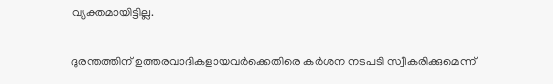വ്യക്തമായിട്ടില്ല.

ദുരന്തത്തിന് ഉത്തരവാദികളായവർക്കെതിരെ കർശന നടപടി സ്വീകരിക്കുമെന്ന്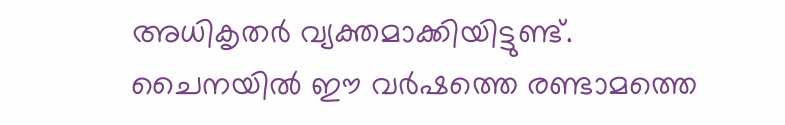അധികൃതർ വ്യക്തമാക്കിയിട്ടുണ്ട്. ചൈനയിൽ ഈ വർഷത്തെ രണ്ടാമത്തെ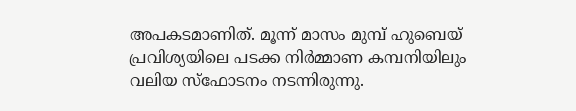അപകടമാണിത്. മൂന്ന് മാസം മുമ്പ് ഹുബെയ് പ്രവിശ്യയിലെ പടക്ക നിർമ്മാണ കമ്പനിയിലും വലിയ സ്ഫോടനം നടന്നിരുന്നു.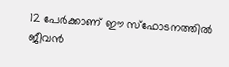12 പേർക്കാണ് ഈ സ്ഫോടനത്തിൽ ജീവൻ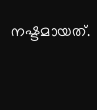നഷ്ടമായത്.